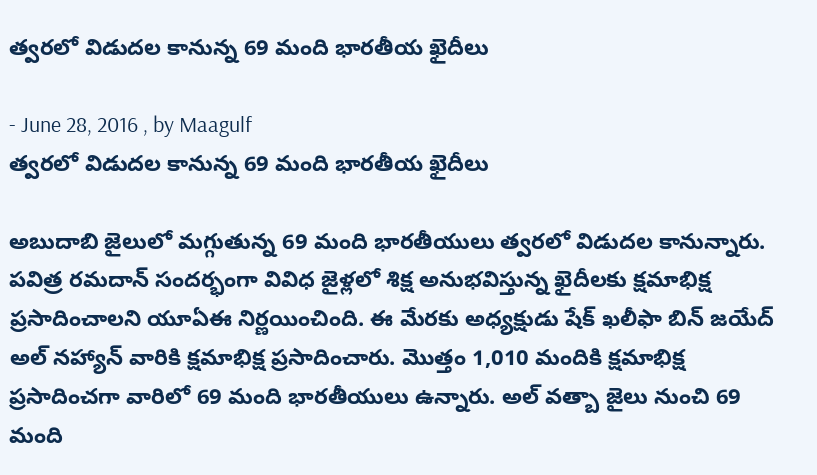త్వరలో విడుదల కానున్న 69 మంది భారతీయ ఖైదీలు

- June 28, 2016 , by Maagulf
త్వరలో విడుదల కానున్న 69 మంది భారతీయ ఖైదీలు

అబుదాబి జైలులో మగ్గుతున్న 69 మంది భారతీయులు త్వరలో విడుదల కానున్నారు. పవిత్ర రమదాన్ సందర్భంగా వివిధ జైళ్లలో శిక్ష అనుభవిస్తున్న ఖైదీలకు క్షమాభిక్ష ప్రసాదించాలని యూఏఈ నిర్ణయించింది. ఈ మేరకు అధ్యక్షుడు షేక్ ఖలీఫా బిన్ జయేద్ అల్ నహ్యాన్ వారికి క్షమాభిక్ష ప్రసాదించారు. మొత్తం 1,010 మందికి క్షమాభిక్ష ప్రసాదించగా వారిలో 69 మంది భారతీయులు ఉన్నారు. అల్ వత్బా జైలు నుంచి 69 మంది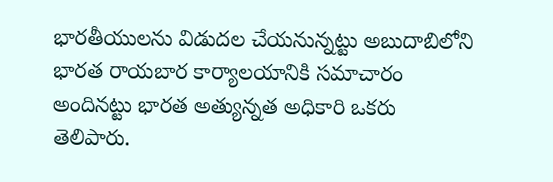భారతీయులను విడుదల చేయనున్నట్టు అబుదాబిలోని భారత రాయబార కార్యాలయానికి సమాచారం అందినట్టు భారత అత్యున్నత అధికారి ఒకరు తెలిపారు.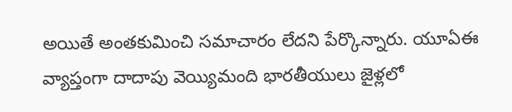అయితే అంతకుమించి సమాచారం లేదని పేర్కొన్నారు. యూఏఈ వ్యాప్తంగా దాదాపు వెయ్యిమంది భారతీయులు జైళ్లలో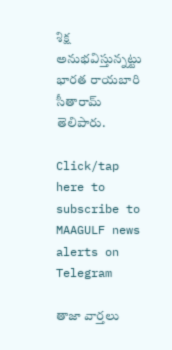శిక్ష అనుభవిస్తున్నట్టు భారత రాయబారి సీతారామ్ తెలిపారు.

Click/tap here to subscribe to MAAGULF news alerts on Telegram

తాజా వార్తలు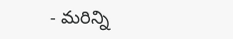- మరిన్ని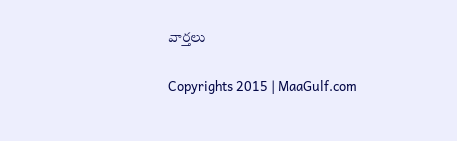వార్తలు

Copyrights 2015 | MaaGulf.com